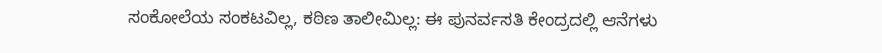ಸಂಕೋಲೆಯ ಸಂಕಟವಿಲ್ಲ, ಕಠಿಣ ತಾಲೀಮಿಲ್ಲ: ಈ ಪುನರ್ವಸತಿ ಕೇಂದ್ರದಲ್ಲಿ ಆನೆಗಳು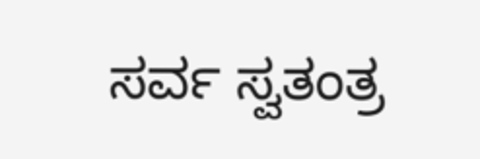ಸರ್ವ ಸ್ವತಂತ್ರ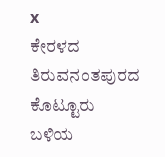x
ಕೇರಳದ ತಿರುವನಂತಪುರದ ಕೊಟ್ಟೂರು ಬಳಿಯ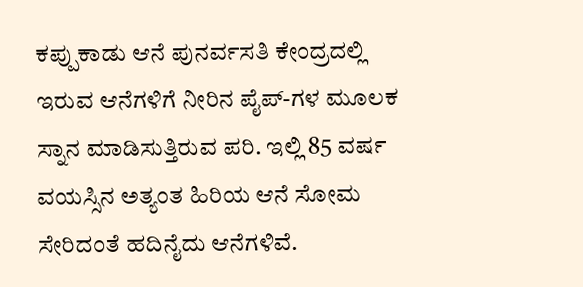ಕಪ್ಪುಕಾಡು ಆನೆ ಪುನರ್ವಸತಿ ಕೇಂದ್ರದಲ್ಲಿ ಇರುವ ಆನೆಗಳಿಗೆ ನೀರಿನ ಪೈಪ್-ಗಳ ಮೂಲಕ ಸ್ನಾನ ಮಾಡಿಸುತ್ತಿರುವ ಪರಿ. ಇಲ್ಲಿ 85 ವರ್ಷ ವಯಸ್ಸಿನ ಅತ್ಯಂತ ಹಿರಿಯ ಆನೆ ಸೋಮ ಸೇರಿದಂತೆ ಹದಿನೈದು ಆನೆಗಳಿವೆ.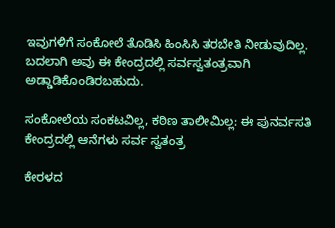ಇವುಗಳಿಗೆ ಸಂಕೋಲೆ ತೊಡಿಸಿ ಹಿಂಸಿಸಿ ತರಬೇತಿ ನೀಡುವುದಿಲ್ಲ. ಬದಲಾಗಿ ಅವು ಈ ಕೇಂದ್ರದಲ್ಲಿ ಸರ್ವಸ್ವತಂತ್ರವಾಗಿ ಅಡ್ಡಾಡಿಕೊಂಡಿರಬಹುದು.

ಸಂಕೋಲೆಯ ಸಂಕಟವಿಲ್ಲ, ಕಠಿಣ ತಾಲೀಮಿಲ್ಲ: ಈ ಪುನರ್ವಸತಿ ಕೇಂದ್ರದಲ್ಲಿ ಆನೆಗಳು ಸರ್ವ ಸ್ವತಂತ್ರ

ಕೇರಳದ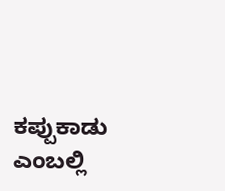ಕಪ್ಪುಕಾಡು ಎಂಬಲ್ಲಿ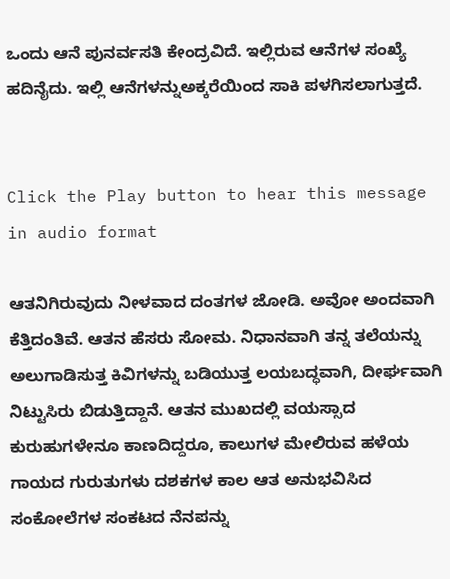ಒಂದು ಆನೆ ಪುನರ್ವಸತಿ ಕೇಂದ್ರವಿದೆ. ಇಲ್ಲಿರುವ ಆನೆಗಳ ಸಂಖ್ಯೆ ಹದಿನೈದು. ಇಲ್ಲಿ ಆನೆಗಳನ್ನುಅಕ್ಕರೆಯಿಂದ ಸಾಕಿ ಪಳಗಿಸಲಾಗುತ್ತದೆ.


Click the Play button to hear this message in audio format

ಆತನಿಗಿರುವುದು ನೀಳವಾದ ದಂತಗಳ ಜೋಡಿ. ಅವೋ ಅಂದವಾಗಿ ಕೆತ್ತಿದಂತಿವೆ. ಆತನ ಹೆಸರು ಸೋಮ. ನಿಧಾನವಾಗಿ ತನ್ನ ತಲೆಯನ್ನು ಅಲುಗಾಡಿಸುತ್ತ ಕಿವಿಗಳನ್ನು ಬಡಿಯುತ್ತ ಲಯಬದ್ಧವಾಗಿ, ದೀರ್ಘವಾಗಿ ನಿಟ್ಟುಸಿರು ಬಿಡುತ್ತಿದ್ದಾನೆ. ಆತನ ಮುಖದಲ್ಲಿ ವಯಸ್ಸಾದ ಕುರುಹುಗಳೇನೂ ಕಾಣದಿದ್ದರೂ, ಕಾಲುಗಳ ಮೇಲಿರುವ ಹಳೆಯ ಗಾಯದ ಗುರುತುಗಳು ದಶಕಗಳ ಕಾಲ ಆತ ಅನುಭವಿಸಿದ ಸಂಕೋಲೆಗಳ ಸಂಕಟದ ನೆನಪನ್ನು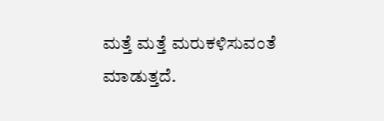ಮತ್ತೆ ಮತ್ತೆ ಮರುಕಳಿಸುವಂತೆ ಮಾಡುತ್ತದೆ.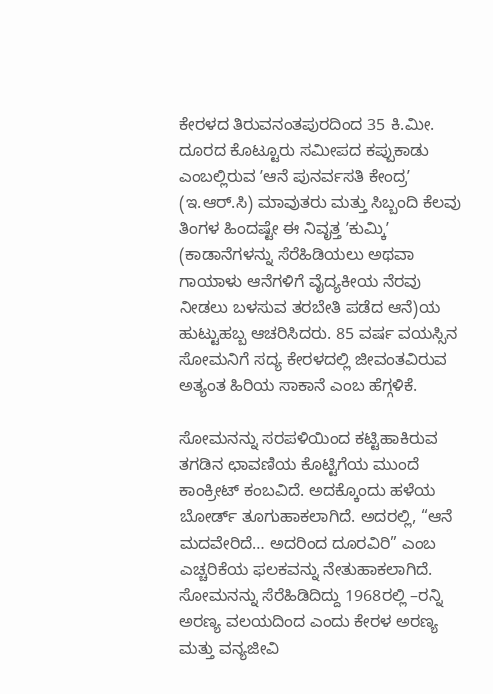ಕೇರಳದ ತಿರುವನಂತಪುರದಿಂದ 35 ಕಿ.ಮೀ. ದೂರದ ಕೊಟ್ಟೂರು ಸಮೀಪದ ಕಪ್ಪುಕಾಡು ಎಂಬಲ್ಲಿರುವ ʼಆನೆ ಪುನರ್ವಸತಿ ಕೇಂದ್ರʼ (ಇ.ಆರ್.ಸಿ) ಮಾವುತರು ಮತ್ತು ಸಿಬ್ಬಂದಿ ಕೆಲವು ತಿಂಗಳ ಹಿಂದಷ್ಟೇ ಈ ನಿವೃತ್ತ ʼಕುಮ್ಕಿʼ (ಕಾಡಾನೆಗಳನ್ನು ಸೆರೆಹಿಡಿಯಲು ಅಥವಾ ಗಾಯಾಳು ಆನೆಗಳಿಗೆ ವೈದ್ಯಕೀಯ ನೆರವು ನೀಡಲು ಬಳಸುವ ತರಬೇತಿ ಪಡೆದ ಆನೆ)ಯ ಹುಟ್ಟುಹಬ್ಬ ಆಚರಿಸಿದರು. 85 ವರ್ಷ ವಯಸ್ಸಿನ ಸೋಮನಿಗೆ ಸದ್ಯ ಕೇರಳದಲ್ಲಿ ಜೀವಂತವಿರುವ ಅತ್ಯಂತ ಹಿರಿಯ ಸಾಕಾನೆ ಎಂಬ ಹೆಗ್ಗಳಿಕೆ.

ಸೋಮನನ್ನು ಸರಪಳಿಯಿಂದ ಕಟ್ಟಿಹಾಕಿರುವ ತಗಡಿನ ಛಾವಣಿಯ ಕೊಟ್ಟಿಗೆಯ ಮುಂದೆ ಕಾಂಕ್ರೀಟ್ ಕಂಬವಿದೆ. ಅದಕ್ಕೊಂದು ಹಳೆಯ ಬೋರ್ಡ್ ತೂಗುಹಾಕಲಾಗಿದೆ. ಅದರಲ್ಲಿ, “ಆನೆ ಮದವೇರಿದೆ… ಅದರಿಂದ ದೂರವಿರಿ” ಎಂಬ ಎಚ್ಚರಿಕೆಯ ಫಲಕವನ್ನು ನೇತುಹಾಕಲಾಗಿದೆ. ಸೋಮನನ್ನು ಸೆರೆಹಿಡಿದಿದ್ದು 1968ರಲ್ಲಿ –ರನ್ನಿ ಅರಣ್ಯ ವಲಯದಿಂದ ಎಂದು ಕೇರಳ ಅರಣ್ಯ ಮತ್ತು ವನ್ಯಜೀವಿ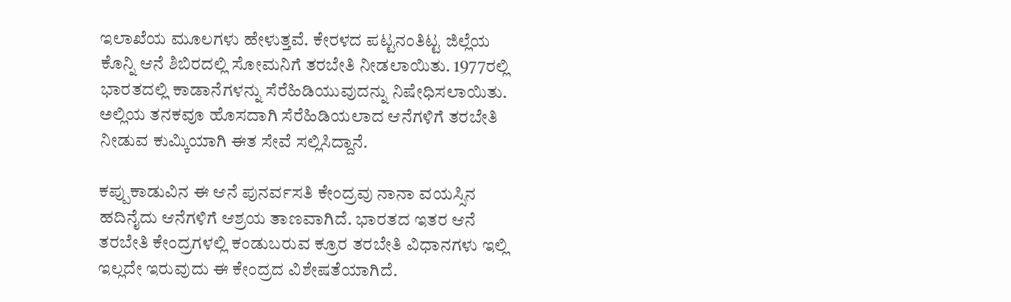ಇಲಾಖೆಯ ಮೂಲಗಳು ಹೇಳುತ್ತವೆ. ಕೇರಳದ ಪಟ್ಟನಂತಿಟ್ಟ ಜಿಲ್ಲೆಯ ಕೊನ್ನಿ ಆನೆ ಶಿಬಿರದಲ್ಲಿ ಸೋಮನಿಗೆ ತರಬೇತಿ ನೀಡಲಾಯಿತು. 1977ರಲ್ಲಿ ಭಾರತದಲ್ಲಿ ಕಾಡಾನೆಗಳನ್ನು ಸೆರೆಹಿಡಿಯುವುದನ್ನು ನಿಷೇಧಿಸಲಾಯಿತು. ಅಲ್ಲಿಯ ತನಕವೂ ಹೊಸದಾಗಿ ಸೆರೆಹಿಡಿಯಲಾದ ಆನೆಗಳಿಗೆ ತರಬೇತಿ ನೀಡುವ ಕುಮ್ಕಿಯಾಗಿ ಈತ ಸೇವೆ ಸಲ್ಲಿಸಿದ್ದಾನೆ.

ಕಪ್ಪುಕಾಡುವಿನ ಈ ಆನೆ ಪುನರ್ವಸತಿ ಕೇಂದ್ರವು ನಾನಾ ವಯಸ್ಸಿನ ಹದಿನೈದು ಆನೆಗಳಿಗೆ ಆಶ್ರಯ ತಾಣವಾಗಿದೆ. ಭಾರತದ ಇತರ ಆನೆ ತರಬೇತಿ ಕೇಂದ್ರಗಳಲ್ಲಿ ಕಂಡುಬರುವ ಕ್ರೂರ ತರಬೇತಿ ವಿಧಾನಗಳು ಇಲ್ಲಿ ಇಲ್ಲದೇ ಇರುವುದು ಈ ಕೇಂದ್ರದ ವಿಶೇಷತೆಯಾಗಿದೆ.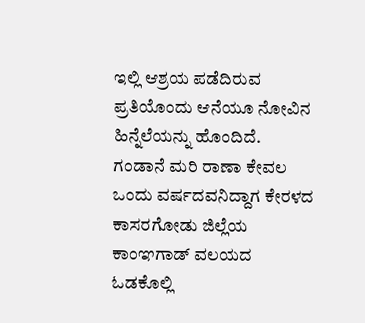ಇಲ್ಲಿ ಆಶ್ರಯ ಪಡೆದಿರುವ ಪ್ರತಿಯೊಂದು ಆನೆಯೂ ನೋವಿನ ಹಿನ್ನೆಲೆಯನ್ನು ಹೊಂದಿದೆ. ಗಂಡಾನೆ ಮರಿ ರಾಣಾ ಕೇವಲ ಒಂದು ವರ್ಷದವನಿದ್ದಾಗ ಕೇರಳದ ಕಾಸರಗೋಡು ಜಿಲ್ಲೆಯ ಕಾಂಞಗಾಡ್ ವಲಯದ ಓಡಕೊಲ್ಲಿ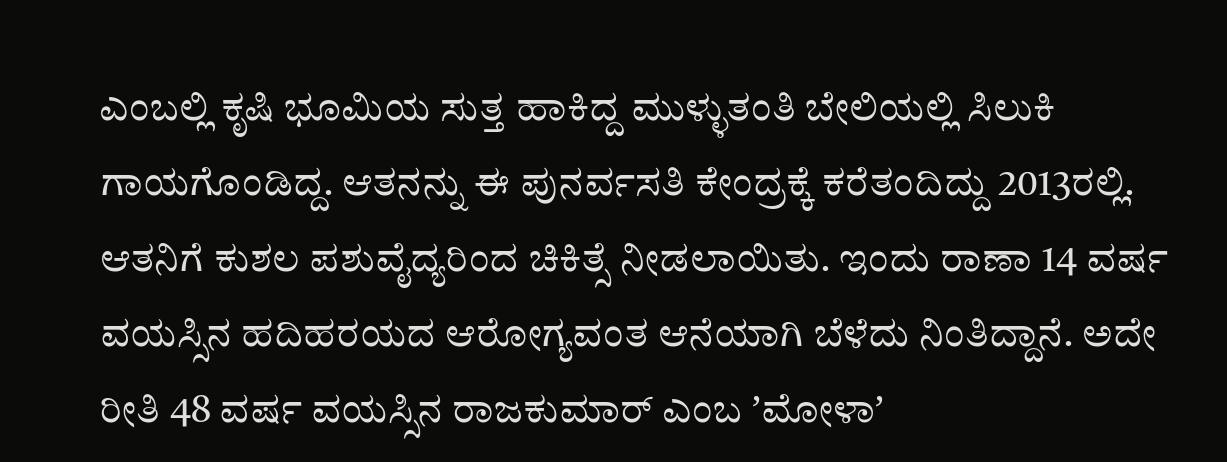ಎಂಬಲ್ಲಿ ಕೃಷಿ ಭೂಮಿಯ ಸುತ್ತ ಹಾಕಿದ್ದ ಮುಳ್ಳುತಂತಿ ಬೇಲಿಯಲ್ಲಿ ಸಿಲುಕಿ ಗಾಯಗೊಂಡಿದ್ದ. ಆತನನ್ನು ಈ ಪುನರ್ವಸತಿ ಕೇಂದ್ರಕ್ಕೆ ಕರೆತಂದಿದ್ದು 2013ರಲ್ಲಿ. ಆತನಿಗೆ ಕುಶಲ ಪಶುವೈದ್ಯರಿಂದ ಚಿಕಿತ್ಸೆ ನೀಡಲಾಯಿತು. ಇಂದು ರಾಣಾ 14 ವರ್ಷ ವಯಸ್ಸಿನ ಹದಿಹರಯದ ಆರೋಗ್ಯವಂತ ಆನೆಯಾಗಿ ಬೆಳೆದು ನಿಂತಿದ್ದಾನೆ. ಅದೇ ರೀತಿ 48 ವರ್ಷ ವಯಸ್ಸಿನ ರಾಜಕುಮಾರ್ ಎಂಬ ʼಮೋಳಾʼ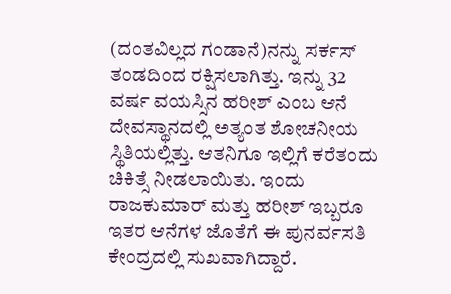(ದಂತವಿಲ್ಲದ ಗಂಡಾನೆ)ನನ್ನು ಸರ್ಕಸ್ ತಂಡದಿಂದ ರಕ್ಷಿಸಲಾಗಿತ್ತು. ಇನ್ನು 32 ವರ್ಷ ವಯಸ್ಸಿನ ಹರೀಶ್ ಎಂಬ ಆನೆ ದೇವಸ್ಥಾನದಲ್ಲಿ ಅತ್ಯಂತ ಶೋಚನೀಯ ಸ್ಥಿತಿಯಲ್ಲಿತ್ತು. ಆತನಿಗೂ ಇಲ್ಲಿಗೆ ಕರೆತಂದು ಚಿಕಿತ್ಸೆ ನೀಡಲಾಯಿತು. ಇಂದು ರಾಜಕುಮಾರ್ ಮತ್ತು ಹರೀಶ್ ಇಬ್ಬರೂ ಇತರ ಆನೆಗಳ ಜೊತೆಗೆ ಈ ಪುನರ್ವಸತಿ ಕೇಂದ್ರದಲ್ಲಿ ಸುಖವಾಗಿದ್ದಾರೆ.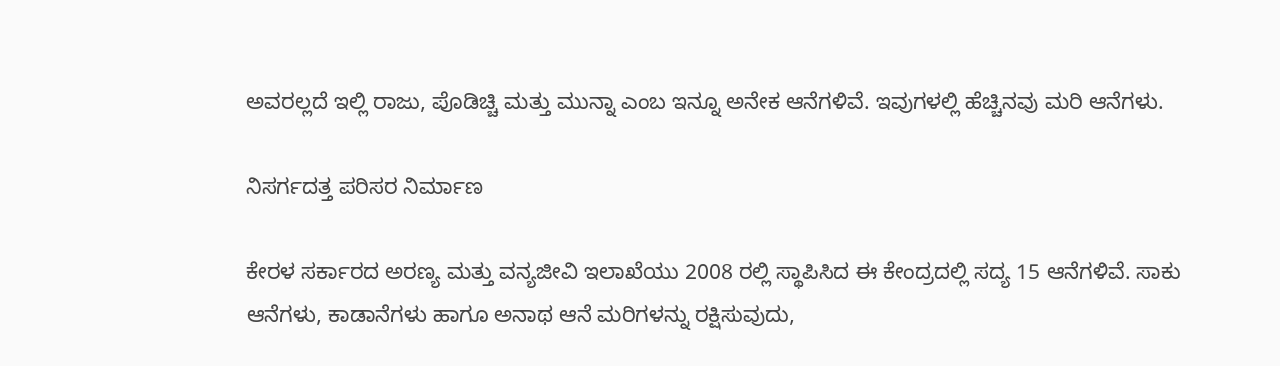ಅವರಲ್ಲದೆ ಇಲ್ಲಿ ರಾಜು, ಪೊಡಿಚ್ಚಿ ಮತ್ತು ಮುನ್ನಾ ಎಂಬ ಇನ್ನೂ ಅನೇಕ ಆನೆಗಳಿವೆ. ಇವುಗಳಲ್ಲಿ ಹೆಚ್ಚಿನವು ಮರಿ ಆನೆಗಳು.

ನಿಸರ್ಗದತ್ತ ಪರಿಸರ ನಿರ್ಮಾಣ

ಕೇರಳ ಸರ್ಕಾರದ ಅರಣ್ಯ ಮತ್ತು ವನ್ಯಜೀವಿ ಇಲಾಖೆಯು 2008 ರಲ್ಲಿ ಸ್ಥಾಪಿಸಿದ ಈ ಕೇಂದ್ರದಲ್ಲಿ ಸದ್ಯ 15 ಆನೆಗಳಿವೆ. ಸಾಕು ಆನೆಗಳು, ಕಾಡಾನೆಗಳು ಹಾಗೂ ಅನಾಥ ಆನೆ ಮರಿಗಳನ್ನು ರಕ್ಷಿಸುವುದು,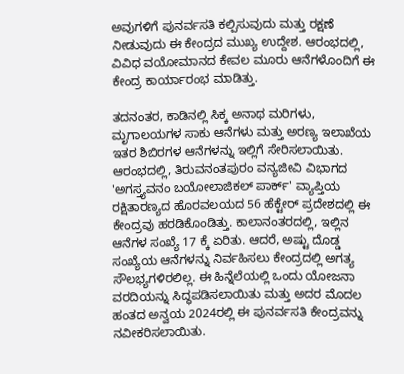ಅವುಗಳಿಗೆ ಪುನರ್ವಸತಿ ಕಲ್ಪಿಸುವುದು ಮತ್ತು ರಕ್ಷಣೆ ನೀಡುವುದು ಈ ಕೇಂದ್ರದ ಮುಖ್ಯ ಉದ್ದೇಶ. ಆರಂಭದಲ್ಲಿ, ವಿವಿಧ ವಯೋಮಾನದ ಕೇವಲ ಮೂರು ಆನೆಗಳೊಂದಿಗೆ ಈ ಕೇಂದ್ರ ಕಾರ್ಯಾರಂಭ ಮಾಡಿತ್ತು.

ತದನಂತರ, ಕಾಡಿನಲ್ಲಿ ಸಿಕ್ಕ ಅನಾಥ ಮರಿಗಳು, ಮೃಗಾಲಯಗಳ ಸಾಕು ಆನೆಗಳು ಮತ್ತು ಅರಣ್ಯ ಇಲಾಖೆಯ ಇತರ ಶಿಬಿರಗಳ ಆನೆಗಳನ್ನು ಇಲ್ಲಿಗೆ ಸೇರಿಸಲಾಯಿತು. ಆರಂಭದಲ್ಲಿ, ತಿರುವನಂತಪುರಂ ವನ್ಯಜೀವಿ ವಿಭಾಗದ 'ಅಗಸ್ತ್ಯವನಂ ಬಯೋಲಾಜಿಕಲ್ ಪಾರ್ಕ್' ವ್ಯಾಪ್ತಿಯ ರಕ್ಷಿತಾರಣ್ಯದ ಹೊರವಲಯದ 56 ಹೆಕ್ಟೇರ್ ಪ್ರದೇಶದಲ್ಲಿ ಈ ಕೇಂದ್ರವು ಹರಡಿಕೊಂಡಿತ್ತು. ಕಾಲಾನಂತರದಲ್ಲಿ, ಇಲ್ಲಿನ ಆನೆಗಳ ಸಂಖ್ಯೆ 17 ಕ್ಕೆ ಏರಿತು. ಆದರೆ, ಅಷ್ಟು ದೊಡ್ಡ ಸಂಖ್ಯೆಯ ಆನೆಗಳನ್ನು ನಿರ್ವಹಿಸಲು ಕೇಂದ್ರದಲ್ಲಿ ಅಗತ್ಯ ಸೌಲಭ್ಯಗಳಿರಲಿಲ್ಲ. ಈ ಹಿನ್ನೆಲೆಯಲ್ಲಿ ಒಂದು ಯೋಜನಾ ವರದಿಯನ್ನು ಸಿದ್ಧಪಡಿಸಲಾಯಿತು ಮತ್ತು ಅದರ ಮೊದಲ ಹಂತದ ಅನ್ವಯ 2024ರಲ್ಲಿ ಈ ಪುನರ್ವಸತಿ ಕೇಂದ್ರವನ್ನು ನವೀಕರಿಸಲಾಯಿತು.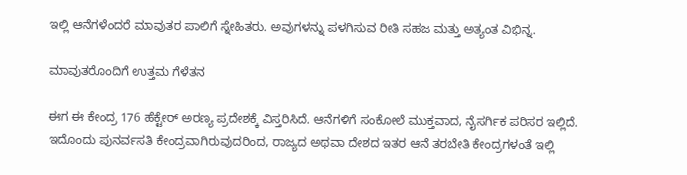ಇಲ್ಲಿ ಆನೆಗಳೆಂದರೆ ಮಾವುತರ ಪಾಲಿಗೆ ಸ್ನೇಹಿತರು. ಅವುಗಳನ್ನು ಪಳಗಿಸುವ ರೀತಿ ಸಹಜ ಮತ್ತು ಅತ್ಯಂತ ವಿಭಿನ್ನ.

ಮಾವುತರೊಂದಿಗೆ ಉತ್ತಮ ಗೆಳೆತನ

ಈಗ ಈ ಕೇಂದ್ರ 176 ಹೆಕ್ಟೇರ್ ಅರಣ್ಯ ಪ್ರದೇಶಕ್ಕೆ ವಿಸ್ತರಿಸಿದೆ. ಆನೆಗಳಿಗೆ ಸಂಕೋಲೆ ಮುಕ್ತವಾದ, ನೈಸರ್ಗಿಕ ಪರಿಸರ ಇಲ್ಲಿದೆ. ಇದೊಂದು ಪುನರ್ವಸತಿ ಕೇಂದ್ರವಾಗಿರುವುದರಿಂದ, ರಾಜ್ಯದ ಅಥವಾ ದೇಶದ ಇತರ ಆನೆ ತರಬೇತಿ ಕೇಂದ್ರಗಳಂತೆ ಇಲ್ಲಿ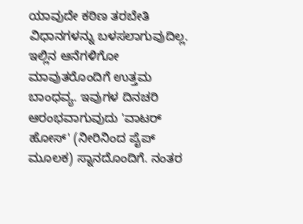ಯಾವುದೇ ಕಠಿಣ ತರಬೇತಿ ವಿಧಾನಗಳನ್ನು ಬಳಸಲಾಗುವುದಿಲ್ಲ. ಇಲ್ಲಿನ ಆನೆಗಳಿಗೋ ಮಾವುತರೊಂದಿಗೆ ಉತ್ತಮ ಬಾಂಧವ್ಯ. ಇವುಗಳ ದಿನಚರಿ ಆರಂಭವಾಗುವುದು 'ವಾಟರ್ ಹೋಸ್' (ನೀರಿನಿಂದ ಪೈಪ್ ಮೂಲಕ) ಸ್ನಾನದೊಂದಿಗೆ. ನಂತರ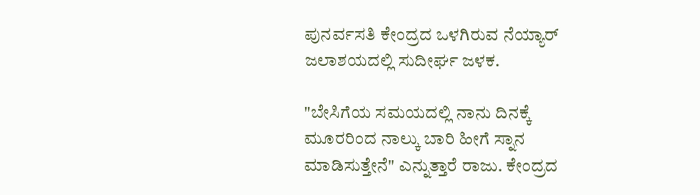ಪುನರ್ವಸತಿ ಕೇಂದ್ರದ ಒಳಗಿರುವ ನೆಯ್ಯಾರ್ ಜಲಾಶಯದಲ್ಲಿ ಸುದೀರ್ಘ ಜಳಕ.

"ಬೇಸಿಗೆಯ ಸಮಯದಲ್ಲಿ ನಾನು ದಿನಕ್ಕೆ ಮೂರರಿಂದ ನಾಲ್ಕು ಬಾರಿ ಹೀಗೆ ಸ್ನಾನ ಮಾಡಿಸುತ್ತೇನೆ" ಎನ್ನುತ್ತಾರೆ ರಾಜು. ಕೇಂದ್ರದ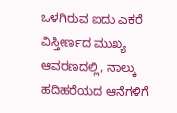ಒಳಗಿರುವ ಐದು ಎಕರೆ ವಿಸ್ತೀರ್ಣದ ಮುಖ್ಯ ಆವರಣದಲ್ಲಿ, ನಾಲ್ಕು ಹದಿಹರೆಯದ ಆನೆಗಳಿಗೆ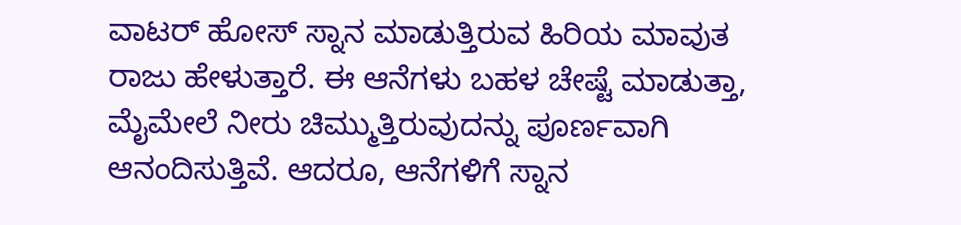ವಾಟರ್ ಹೋಸ್ ಸ್ನಾನ ಮಾಡುತ್ತಿರುವ ಹಿರಿಯ ಮಾವುತ ರಾಜು ಹೇಳುತ್ತಾರೆ. ಈ ಆನೆಗಳು ಬಹಳ ಚೇಷ್ಟೆ ಮಾಡುತ್ತಾ, ಮೈಮೇಲೆ ನೀರು ಚಿಮ್ಮುತ್ತಿರುವುದನ್ನು ಪೂರ್ಣವಾಗಿ ಆನಂದಿಸುತ್ತಿವೆ. ಆದರೂ, ಆನೆಗಳಿಗೆ ಸ್ನಾನ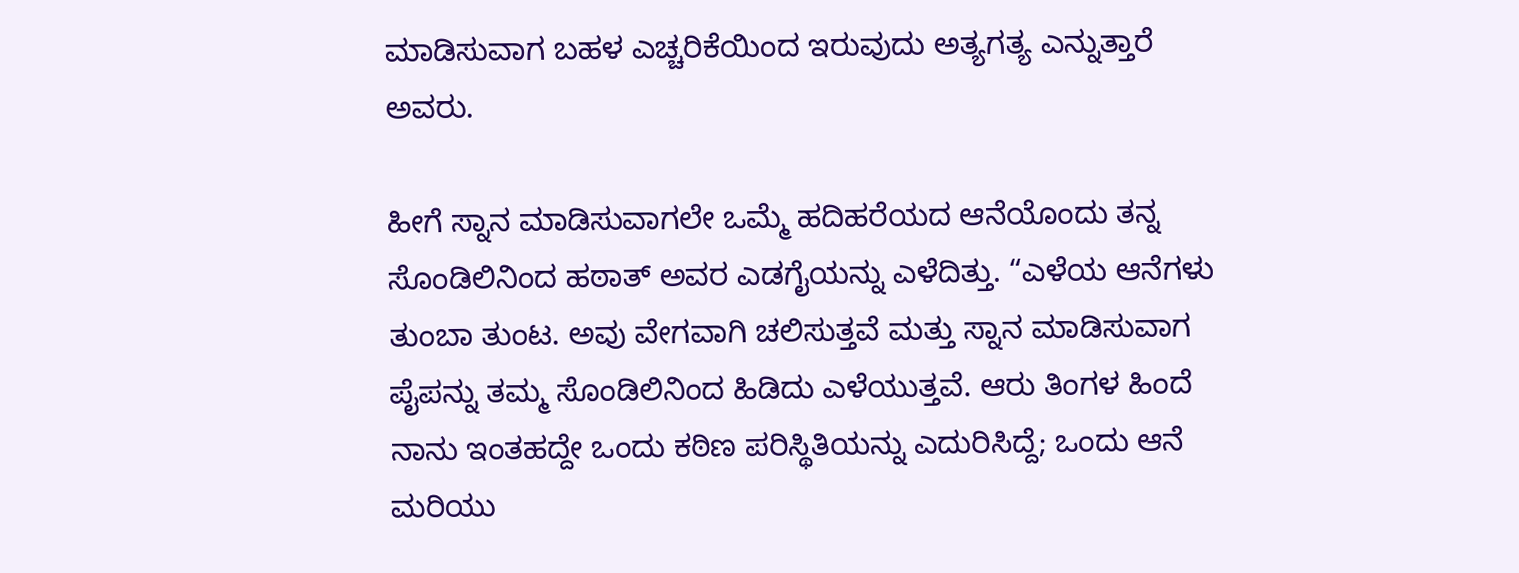ಮಾಡಿಸುವಾಗ ಬಹಳ ಎಚ್ಚರಿಕೆಯಿಂದ ಇರುವುದು ಅತ್ಯಗತ್ಯ ಎನ್ನುತ್ತಾರೆ ಅವರು.

ಹೀಗೆ ಸ್ನಾನ ಮಾಡಿಸುವಾಗಲೇ ಒಮ್ಮೆ ಹದಿಹರೆಯದ ಆನೆಯೊಂದು ತನ್ನ ಸೊಂಡಿಲಿನಿಂದ ಹಠಾತ್ ಅವರ ಎಡಗೈಯನ್ನು ಎಳೆದಿತ್ತು. “ಎಳೆಯ ಆನೆಗಳು ತುಂಬಾ ತುಂಟ. ಅವು ವೇಗವಾಗಿ ಚಲಿಸುತ್ತವೆ ಮತ್ತು ಸ್ನಾನ ಮಾಡಿಸುವಾಗ ಪೈಪನ್ನು ತಮ್ಮ ಸೊಂಡಿಲಿನಿಂದ ಹಿಡಿದು ಎಳೆಯುತ್ತವೆ. ಆರು ತಿಂಗಳ ಹಿಂದೆ ನಾನು ಇಂತಹದ್ದೇ ಒಂದು ಕಠಿಣ ಪರಿಸ್ಥಿತಿಯನ್ನು ಎದುರಿಸಿದ್ದೆ; ಒಂದು ಆನೆ ಮರಿಯು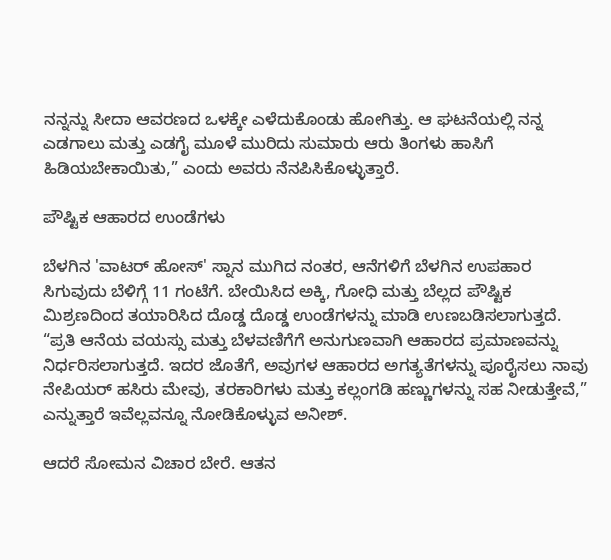ನನ್ನನ್ನು ಸೀದಾ ಆವರಣದ ಒಳಕ್ಕೇ ಎಳೆದುಕೊಂಡು ಹೋಗಿತ್ತು. ಆ ಘಟನೆಯಲ್ಲಿ ನನ್ನ ಎಡಗಾಲು ಮತ್ತು ಎಡಗೈ ಮೂಳೆ ಮುರಿದು ಸುಮಾರು ಆರು ತಿಂಗಳು ಹಾಸಿಗೆ ಹಿಡಿಯಬೇಕಾಯಿತು,” ಎಂದು ಅವರು ನೆನಪಿಸಿಕೊಳ್ಳುತ್ತಾರೆ.

ಪೌಷ್ಟಿಕ ಆಹಾರದ ಉಂಡೆಗಳು

ಬೆಳಗಿನ 'ವಾಟರ್ ಹೋಸ್' ಸ್ನಾನ ಮುಗಿದ ನಂತರ, ಆನೆಗಳಿಗೆ ಬೆಳಗಿನ ಉಪಹಾರ ಸಿಗುವುದು ಬೆಳಿಗ್ಗೆ 11 ಗಂಟೆಗೆ. ಬೇಯಿಸಿದ ಅಕ್ಕಿ, ಗೋಧಿ ಮತ್ತು ಬೆಲ್ಲದ ಪೌಷ್ಟಿಕ ಮಿಶ್ರಣದಿಂದ ತಯಾರಿಸಿದ ದೊಡ್ಡ ದೊಡ್ಡ ಉಂಡೆಗಳನ್ನು ಮಾಡಿ ಉಣಬಡಿಸಲಾಗುತ್ತದೆ. “ಪ್ರತಿ ಆನೆಯ ವಯಸ್ಸು ಮತ್ತು ಬೆಳವಣಿಗೆಗೆ ಅನುಗುಣವಾಗಿ ಆಹಾರದ ಪ್ರಮಾಣವನ್ನು ನಿರ್ಧರಿಸಲಾಗುತ್ತದೆ. ಇದರ ಜೊತೆಗೆ, ಅವುಗಳ ಆಹಾರದ ಅಗತ್ಯತೆಗಳನ್ನು ಪೂರೈಸಲು ನಾವು ನೇಪಿಯರ್ ಹಸಿರು ಮೇವು, ತರಕಾರಿಗಳು ಮತ್ತು ಕಲ್ಲಂಗಡಿ ಹಣ್ಣುಗಳನ್ನು ಸಹ ನೀಡುತ್ತೇವೆ,” ಎನ್ನುತ್ತಾರೆ ಇವೆಲ್ಲವನ್ನೂ ನೋಡಿಕೊಳ್ಳುವ ಅನೀಶ್.

ಆದರೆ ಸೋಮನ ವಿಚಾರ ಬೇರೆ. ಆತನ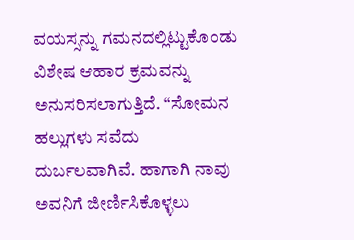ವಯಸ್ಸನ್ನು ಗಮನದಲ್ಲಿಟ್ಟುಕೊಂಡು ವಿಶೇಷ ಆಹಾರ ಕ್ರಮವನ್ನು ಅನುಸರಿಸಲಾಗುತ್ತಿದೆ. “ಸೋಮನ ಹಲ್ಲುಗಳು ಸವೆದು ದುರ್ಬಲವಾಗಿವೆ. ಹಾಗಾಗಿ ನಾವು ಅವನಿಗೆ ಜೀರ್ಣಿಸಿಕೊಳ್ಳಲು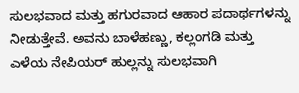ಸುಲಭವಾದ ಮತ್ತು ಹಗುರವಾದ ಆಹಾರ ಪದಾರ್ಥಗಳನ್ನು ನೀಡುತ್ತೇವೆ. ಅವನು ಬಾಳೆಹಣ್ಣು, ಕಲ್ಲಂಗಡಿ ಮತ್ತು ಎಳೆಯ ನೇಪಿಯರ್ ಹುಲ್ಲನ್ನು ಸುಲಭವಾಗಿ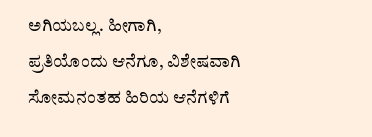ಅಗಿಯಬಲ್ಲ. ಹೀಗಾಗಿ, ಪ್ರತಿಯೊಂದು ಆನೆಗೂ, ವಿಶೇಷವಾಗಿ ಸೋಮನಂತಹ ಹಿರಿಯ ಆನೆಗಳಿಗೆ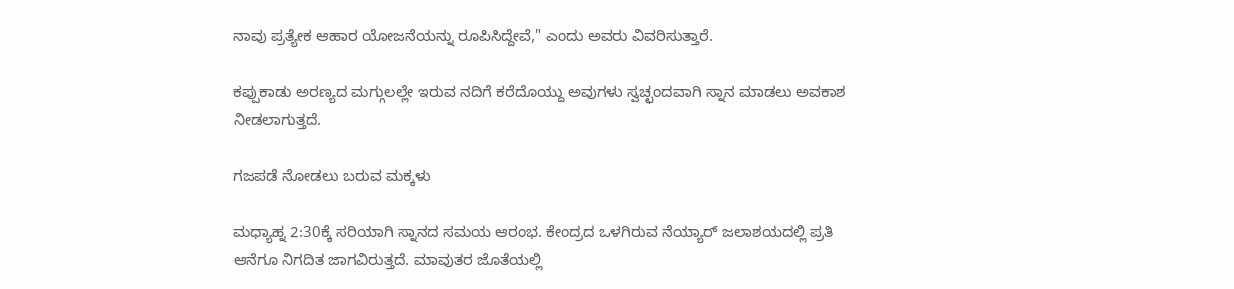ನಾವು ಪ್ರತ್ಯೇಕ ಆಹಾರ ಯೋಜನೆಯನ್ನು ರೂಪಿಸಿದ್ದೇವೆ," ಎಂದು ಅವರು ವಿವರಿಸುತ್ತಾರೆ.

ಕಪ್ಪುಕಾಡು ಅರಣ್ಯದ ಮಗ್ಗುಲಲ್ಲೇ ಇರುವ ನದಿಗೆ ಕರೆದೊಯ್ದು ಅವುಗಳು ಸ್ವಚ್ಛಂದವಾಗಿ ಸ್ನಾನ ಮಾಡಲು ಅವಕಾಶ ನೀಡಲಾಗುತ್ತದೆ.

ಗಜಪಡೆ ನೋಡಲು ಬರುವ ಮಕ್ಕಳು

ಮಧ್ಯಾಹ್ನ 2:30ಕ್ಕೆ ಸರಿಯಾಗಿ ಸ್ನಾನದ ಸಮಯ ಆರಂಭ. ಕೇಂದ್ರದ ಒಳಗಿರುವ ನೆಯ್ಯಾರ್ ಜಲಾಶಯದಲ್ಲಿ ಪ್ರತಿ ಆನೆಗೂ ನಿಗದಿತ ಜಾಗವಿರುತ್ತದೆ. ಮಾವುತರ ಜೊತೆಯಲ್ಲಿ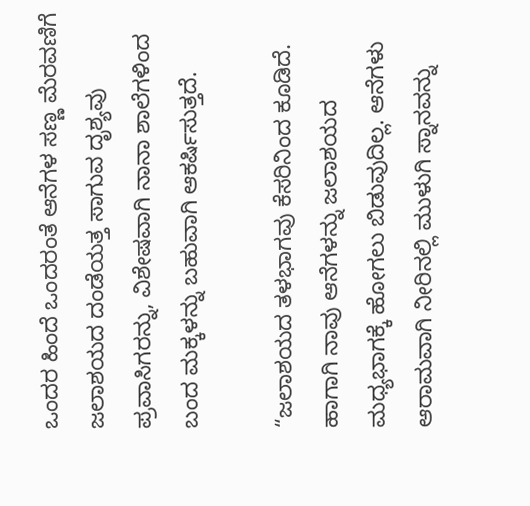ಒಂದರ ಹಿಂದೆ ಒಂದರಂತೆ ಆನೆಗಳ ಸಣ್ಣ ಮೆರವಣಿಗೆ ಜಲಾಶಯದ ದಂಡೆಯತ್ತ ಸಾಗುವ ದೃಶ್ಯವು ಪ್ರವಾಸಿಗರನ್ನು, ವಿಶೇಷವಾಗಿ ನಾನಾ ಶಾಲೆಗಳಿಂದ ಬಂದ ಮಕ್ಕಳನ್ನು ಬಹುವಾಗಿ ಆಕರ್ಷಿಸುತ್ತದೆ.

“ಜಲಾಶಯದ ತಳಭಾಗವು ಕೆಸರಿನಿಂದ ಕೂಡಿದೆ. ಹಾಗಾಗಿ ನಾವು ಆನೆಗಳನ್ನು ಜಲಾಶಯದ ಮಧ್ಯಭಾಗಕ್ಕೆ ಹೋಗಲು ಬಿಡುವುದಿಲ್ಲ. ಆನೆಗಳು ಆರಾಮವಾಗಿ ನೀರಿನಲ್ಲಿ ಮುಳುಗಿ ಸ್ನಾನವನ್ನು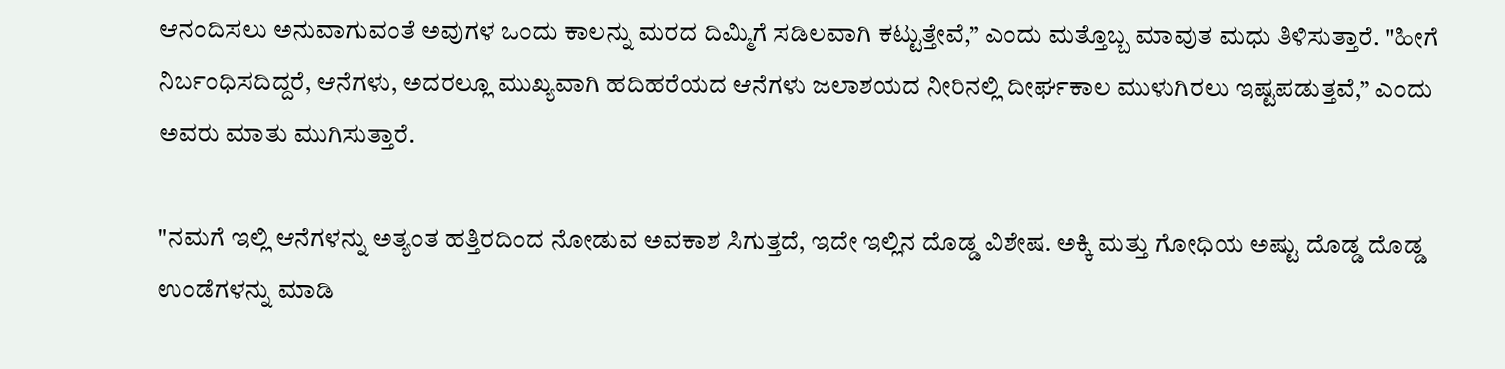ಆನಂದಿಸಲು ಅನುವಾಗುವಂತೆ ಅವುಗಳ ಒಂದು ಕಾಲನ್ನು ಮರದ ದಿಮ್ಮಿಗೆ ಸಡಿಲವಾಗಿ ಕಟ್ಟುತ್ತೇವೆ,” ಎಂದು ಮತ್ತೊಬ್ಬ ಮಾವುತ ಮಧು ತಿಳಿಸುತ್ತಾರೆ. "ಹೀಗೆ ನಿರ್ಬಂಧಿಸದಿದ್ದರೆ, ಆನೆಗಳು, ಅದರಲ್ಲೂ ಮುಖ್ಯವಾಗಿ ಹದಿಹರೆಯದ ಆನೆಗಳು ಜಲಾಶಯದ ನೀರಿನಲ್ಲಿ ದೀರ್ಘಕಾಲ ಮುಳುಗಿರಲು ಇಷ್ಟಪಡುತ್ತವೆ,” ಎಂದು ಅವರು ಮಾತು ಮುಗಿಸುತ್ತಾರೆ.

"ನಮಗೆ ಇಲ್ಲಿ ಆನೆಗಳನ್ನು ಅತ್ಯಂತ ಹತ್ತಿರದಿಂದ ನೋಡುವ ಅವಕಾಶ ಸಿಗುತ್ತದೆ, ಇದೇ ಇಲ್ಲಿನ ದೊಡ್ಡ ವಿಶೇಷ. ಅಕ್ಕಿ ಮತ್ತು ಗೋಧಿಯ ಅಷ್ಟು ದೊಡ್ಡ ದೊಡ್ಡ ಉಂಡೆಗಳನ್ನು ಮಾಡಿ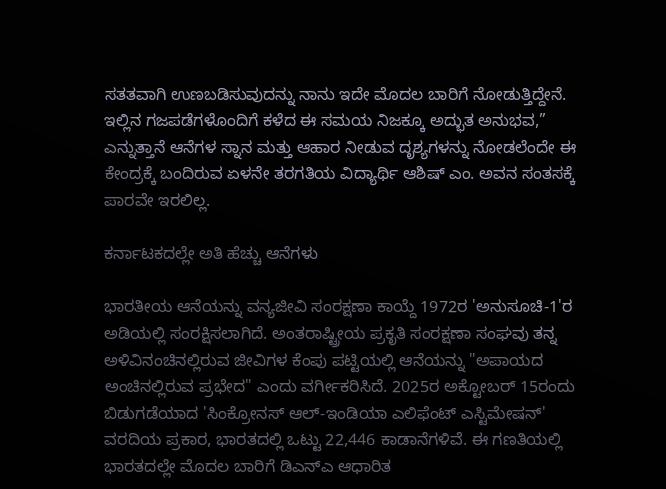ಸತತವಾಗಿ ಉಣಬಡಿಸುವುದನ್ನು ನಾನು ಇದೇ ಮೊದಲ ಬಾರಿಗೆ ನೋಡುತ್ತಿದ್ದೇನೆ. ಇಲ್ಲಿನ ಗಜಪಡೆಗಳೊಂದಿಗೆ ಕಳೆದ ಈ ಸಮಯ ನಿಜಕ್ಕೂ ಅದ್ಭುತ ಅನುಭವ,” ಎನ್ನುತ್ತಾನೆ ಆನೆಗಳ ಸ್ನಾನ ಮತ್ತು ಆಹಾರ ನೀಡುವ ದೃಶ್ಯಗಳನ್ನು ನೋಡಲೆಂದೇ ಈ ಕೇಂದ್ರಕ್ಕೆ ಬಂದಿರುವ ಏಳನೇ ತರಗತಿಯ ವಿದ್ಯಾರ್ಥಿ ಆಶಿಷ್ ಎಂ. ಅವನ ಸಂತಸಕ್ಕೆ ಪಾರವೇ ಇರಲಿಲ್ಲ.

ಕರ್ನಾಟಕದಲ್ಲೇ ಅತಿ ಹೆಚ್ಚು ಆನೆಗಳು

ಭಾರತೀಯ ಆನೆಯನ್ನು ವನ್ಯಜೀವಿ ಸಂರಕ್ಷಣಾ ಕಾಯ್ದೆ 1972ರ 'ಅನುಸೂಚಿ-1'ರ ಅಡಿಯಲ್ಲಿ ಸಂರಕ್ಷಿಸಲಾಗಿದೆ. ಅಂತರಾಷ್ಟ್ರೀಯ ಪ್ರಕೃತಿ ಸಂರಕ್ಷಣಾ ಸಂಘವು ತನ್ನ ಅಳಿವಿನಂಚಿನಲ್ಲಿರುವ ಜೀವಿಗಳ ಕೆಂಪು ಪಟ್ಟಿಯಲ್ಲಿ ಆನೆಯನ್ನು "ಅಪಾಯದ ಅಂಚಿನಲ್ಲಿರುವ ಪ್ರಭೇದ" ಎಂದು ವರ್ಗೀಕರಿಸಿದೆ. 2025ರ ಅಕ್ಟೋಬರ್ 15ರಂದು ಬಿಡುಗಡೆಯಾದ 'ಸಿಂಕ್ರೋನಸ್ ಆಲ್-ಇಂಡಿಯಾ ಎಲಿಫೆಂಟ್ ಎಸ್ಟಿಮೇಷನ್' ವರದಿಯ ಪ್ರಕಾರ, ಭಾರತದಲ್ಲಿ ಒಟ್ಟು 22,446 ಕಾಡಾನೆಗಳಿವೆ. ಈ ಗಣತಿಯಲ್ಲಿ ಭಾರತದಲ್ಲೇ ಮೊದಲ ಬಾರಿಗೆ ಡಿಎನ್ಎ ಆಧಾರಿತ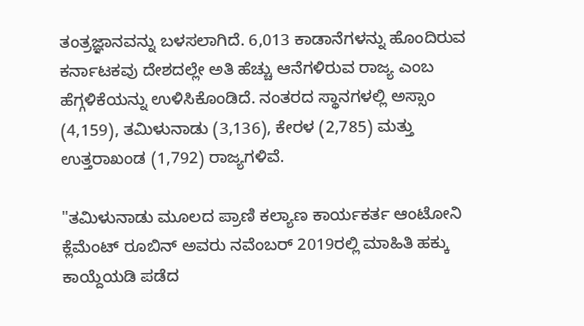ತಂತ್ರಜ್ಞಾನವನ್ನು ಬಳಸಲಾಗಿದೆ. 6,013 ಕಾಡಾನೆಗಳನ್ನು ಹೊಂದಿರುವ ಕರ್ನಾಟಕವು ದೇಶದಲ್ಲೇ ಅತಿ ಹೆಚ್ಚು ಆನೆಗಳಿರುವ ರಾಜ್ಯ ಎಂಬ ಹೆಗ್ಗಳಿಕೆಯನ್ನು ಉಳಿಸಿಕೊಂಡಿದೆ. ನಂತರದ ಸ್ಥಾನಗಳಲ್ಲಿ ಅಸ್ಸಾಂ (4,159), ತಮಿಳುನಾಡು (3,136), ಕೇರಳ (2,785) ಮತ್ತು ಉತ್ತರಾಖಂಡ (1,792) ರಾಜ್ಯಗಳಿವೆ.

"ತಮಿಳುನಾಡು ಮೂಲದ ಪ್ರಾಣಿ ಕಲ್ಯಾಣ ಕಾರ್ಯಕರ್ತ ಆಂಟೋನಿ ಕ್ಲೆಮೆಂಟ್ ರೂಬಿನ್ ಅವರು ನವೆಂಬರ್ 2019ರಲ್ಲಿ ಮಾಹಿತಿ ಹಕ್ಕು ಕಾಯ್ದೆಯಡಿ ಪಡೆದ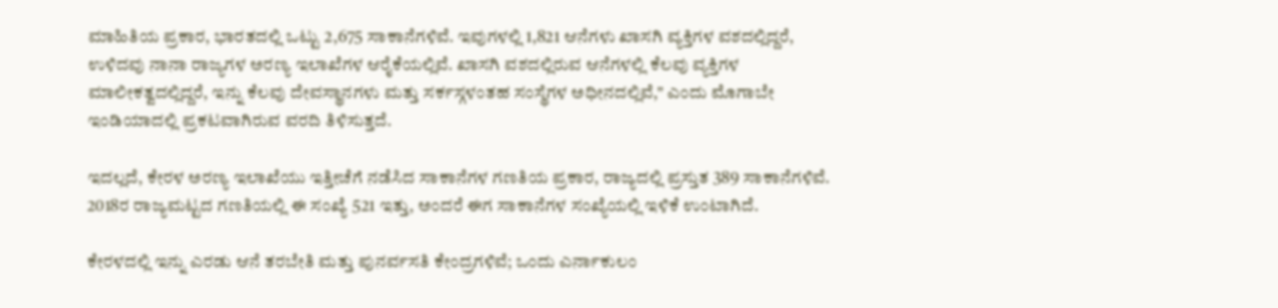ಮಾಹಿತಿಯ ಪ್ರಕಾರ, ಭಾರತದಲ್ಲಿ ಒಟ್ಟು 2,675 ಸಾಕಾನೆಗಳಿವೆ. ಇವುಗಳಲ್ಲಿ 1,821 ಆನೆಗಳು ಖಾಸಗಿ ವ್ಯಕ್ತಿಗಳ ವಶದಲ್ಲಿದ್ದರೆ, ಉಳಿದವು ನಾನಾ ರಾಜ್ಯಗಳ ಅರಣ್ಯ ಇಲಾಖೆಗಳ ಆರೈಕೆಯಲ್ಲಿವೆ. ಖಾಸಗಿ ವಶದಲ್ಲಿರುವ ಆನೆಗಳಲ್ಲಿ ಕೆಲವು ವ್ಯಕ್ತಿಗಳ ಮಾಲೀಕತ್ವದಲ್ಲಿದ್ದರೆ, ಇನ್ನು ಕೆಲವು ದೇವಸ್ಥಾನಗಳು ಮತ್ತು ಸರ್ಕಸ್ಗಳಂತಹ ಸಂಸ್ಥೆಗಳ ಅಧೀನದಲ್ಲಿವೆ," ಎಂದು ಮೊಗಾಬೇ ಇಂಡಿಯಾದಲ್ಲಿ ಪ್ರಕಟವಾಗಿರುವ ವರದಿ ತಿಳಿಸುತ್ತದೆ.

ಇದಲ್ಲದೆ, ಕೇರಳ ಅರಣ್ಯ ಇಲಾಖೆಯು ಇತ್ತೀಚೆಗೆ ನಡೆಸಿದ ಸಾಕಾನೆಗಳ ಗಣತಿಯ ಪ್ರಕಾರ, ರಾಜ್ಯದಲ್ಲಿ ಪ್ರಸ್ತುತ 389 ಸಾಕಾನೆಗಳಿವೆ. 2018ರ ರಾಜ್ಯಮಟ್ಟದ ಗಣತಿಯಲ್ಲಿ ಈ ಸಂಖ್ಯೆ 521 ಇತ್ತು, ಅಂದರೆ ಈಗ ಸಾಕಾನೆಗಳ ಸಂಖ್ಯೆಯಲ್ಲಿ ಇಳಿಕೆ ಉಂಟಾಗಿದೆ.

ಕೇರಳದಲ್ಲಿ ಇನ್ನು ಎರಡು ಆನೆ ತರಬೇತಿ ಮತ್ತು ಪುನರ್ವಸತಿ ಕೇಂದ್ರಗಳಿವೆ; ಒಂದು ಎರ್ನಾಕುಲಂ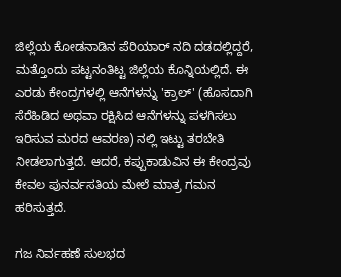ಜಿಲ್ಲೆಯ ಕೋಡನಾಡಿನ ಪೆರಿಯಾರ್ ನದಿ ದಡದಲ್ಲಿದ್ದರೆ, ಮತ್ತೊಂದು ಪಟ್ಟನಂತಿಟ್ಟ ಜಿಲ್ಲೆಯ ಕೊನ್ನಿಯಲ್ಲಿದೆ. ಈ ಎರಡು ಕೇಂದ್ರಗಳಲ್ಲಿ ಆನೆಗಳನ್ನು 'ಕ್ರಾಲ್' (ಹೊಸದಾಗಿ ಸೆರೆಹಿಡಿದ ಅಥವಾ ರಕ್ಷಿಸಿದ ಆನೆಗಳನ್ನು ಪಳಗಿಸಲು ಇರಿಸುವ ಮರದ ಆವರಣ) ನಲ್ಲಿ ಇಟ್ಟು ತರಬೇತಿ ನೀಡಲಾಗುತ್ತದೆ. ಆದರೆ, ಕಪ್ಪುಕಾಡುವಿನ ಈ ಕೇಂದ್ರವು ಕೇವಲ ಪುನರ್ವಸತಿಯ ಮೇಲೆ ಮಾತ್ರ ಗಮನ ಹರಿಸುತ್ತದೆ.

ಗಜ ನಿರ್ವಹಣೆ ಸುಲಭದ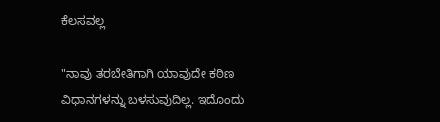ಕೆಲಸವಲ್ಲ

"ನಾವು ತರಬೇತಿಗಾಗಿ ಯಾವುದೇ ಕಠಿಣ ವಿಧಾನಗಳನ್ನು ಬಳಸುವುದಿಲ್ಲ. ಇದೊಂದು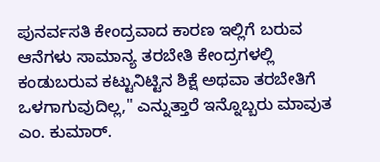ಪುನರ್ವಸತಿ ಕೇಂದ್ರವಾದ ಕಾರಣ ಇಲ್ಲಿಗೆ ಬರುವ ಆನೆಗಳು ಸಾಮಾನ್ಯ ತರಬೇತಿ ಕೇಂದ್ರಗಳಲ್ಲಿ ಕಂಡುಬರುವ ಕಟ್ಟುನಿಟ್ಟಿನ ಶಿಕ್ಷೆ ಅಥವಾ ತರಬೇತಿಗೆ ಒಳಗಾಗುವುದಿಲ್ಲ," ಎನ್ನುತ್ತಾರೆ ಇನ್ನೊಬ್ಬರು ಮಾವುತ ಎಂ. ಕುಮಾರ್.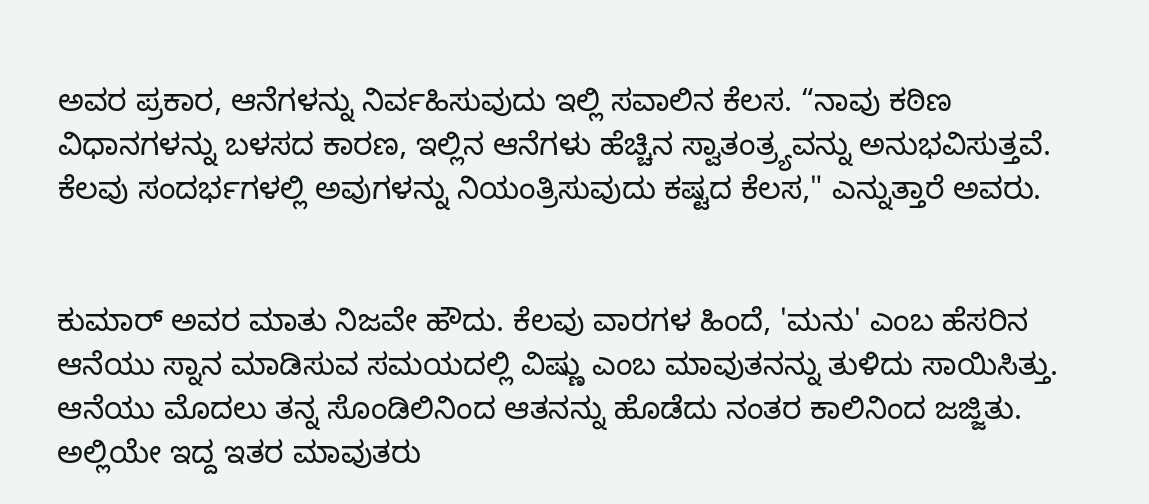ಅವರ ಪ್ರಕಾರ, ಆನೆಗಳನ್ನು ನಿರ್ವಹಿಸುವುದು ಇಲ್ಲಿ ಸವಾಲಿನ ಕೆಲಸ. “ನಾವು ಕಠಿಣ ವಿಧಾನಗಳನ್ನು ಬಳಸದ ಕಾರಣ, ಇಲ್ಲಿನ ಆನೆಗಳು ಹೆಚ್ಚಿನ ಸ್ವಾತಂತ್ರ್ಯವನ್ನು ಅನುಭವಿಸುತ್ತವೆ. ಕೆಲವು ಸಂದರ್ಭಗಳಲ್ಲಿ ಅವುಗಳನ್ನು ನಿಯಂತ್ರಿಸುವುದು ಕಷ್ಟದ ಕೆಲಸ," ಎನ್ನುತ್ತಾರೆ ಅವರು.


ಕುಮಾರ್ ಅವರ ಮಾತು ನಿಜವೇ ಹೌದು. ಕೆಲವು ವಾರಗಳ ಹಿಂದೆ, 'ಮನು' ಎಂಬ ಹೆಸರಿನ ಆನೆಯು ಸ್ನಾನ ಮಾಡಿಸುವ ಸಮಯದಲ್ಲಿ ವಿಷ್ಣು ಎಂಬ ಮಾವುತನನ್ನು ತುಳಿದು ಸಾಯಿಸಿತ್ತು. ಆನೆಯು ಮೊದಲು ತನ್ನ ಸೊಂಡಿಲಿನಿಂದ ಆತನನ್ನು ಹೊಡೆದು ನಂತರ ಕಾಲಿನಿಂದ ಜಜ್ಜಿತು. ಅಲ್ಲಿಯೇ ಇದ್ದ ಇತರ ಮಾವುತರು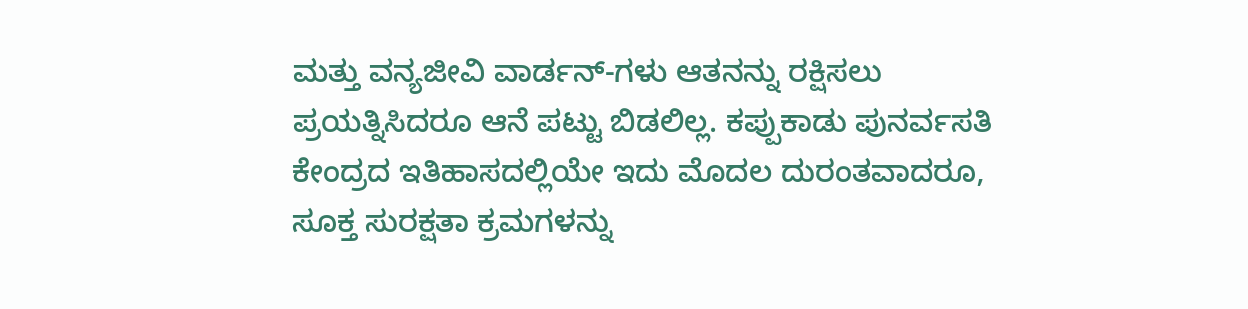ಮತ್ತು ವನ್ಯಜೀವಿ ವಾರ್ಡನ್-ಗಳು ಆತನನ್ನು ರಕ್ಷಿಸಲು ಪ್ರಯತ್ನಿಸಿದರೂ ಆನೆ ಪಟ್ಟು ಬಿಡಲಿಲ್ಲ. ಕಪ್ಪುಕಾಡು ಪುನರ್ವಸತಿ ಕೇಂದ್ರದ ಇತಿಹಾಸದಲ್ಲಿಯೇ ಇದು ಮೊದಲ ದುರಂತವಾದರೂ, ಸೂಕ್ತ ಸುರಕ್ಷತಾ ಕ್ರಮಗಳನ್ನು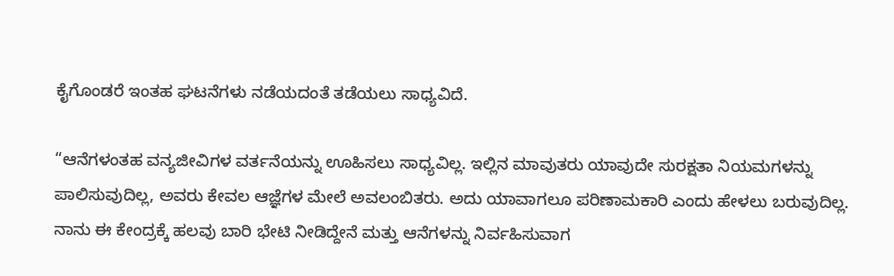ಕೈಗೊಂಡರೆ ಇಂತಹ ಘಟನೆಗಳು ನಡೆಯದಂತೆ ತಡೆಯಲು ಸಾಧ್ಯವಿದೆ.

“ಆನೆಗಳಂತಹ ವನ್ಯಜೀವಿಗಳ ವರ್ತನೆಯನ್ನು ಊಹಿಸಲು ಸಾಧ್ಯವಿಲ್ಲ. ಇಲ್ಲಿನ ಮಾವುತರು ಯಾವುದೇ ಸುರಕ್ಷತಾ ನಿಯಮಗಳನ್ನು ಪಾಲಿಸುವುದಿಲ್ಲ, ಅವರು ಕೇವಲ ಆಜ್ಞೆಗಳ ಮೇಲೆ ಅವಲಂಬಿತರು. ಅದು ಯಾವಾಗಲೂ ಪರಿಣಾಮಕಾರಿ ಎಂದು ಹೇಳಲು ಬರುವುದಿಲ್ಲ. ನಾನು ಈ ಕೇಂದ್ರಕ್ಕೆ ಹಲವು ಬಾರಿ ಭೇಟಿ ನೀಡಿದ್ದೇನೆ ಮತ್ತು ಆನೆಗಳನ್ನು ನಿರ್ವಹಿಸುವಾಗ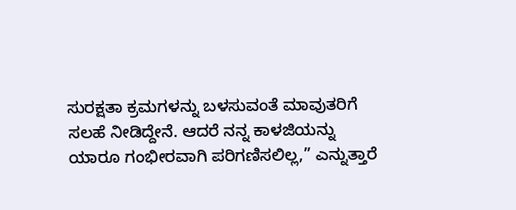ಸುರಕ್ಷತಾ ಕ್ರಮಗಳನ್ನು ಬಳಸುವಂತೆ ಮಾವುತರಿಗೆ ಸಲಹೆ ನೀಡಿದ್ದೇನೆ. ಆದರೆ ನನ್ನ ಕಾಳಜಿಯನ್ನು ಯಾರೂ ಗಂಭೀರವಾಗಿ ಪರಿಗಣಿಸಲಿಲ್ಲ,” ಎನ್ನುತ್ತಾರೆ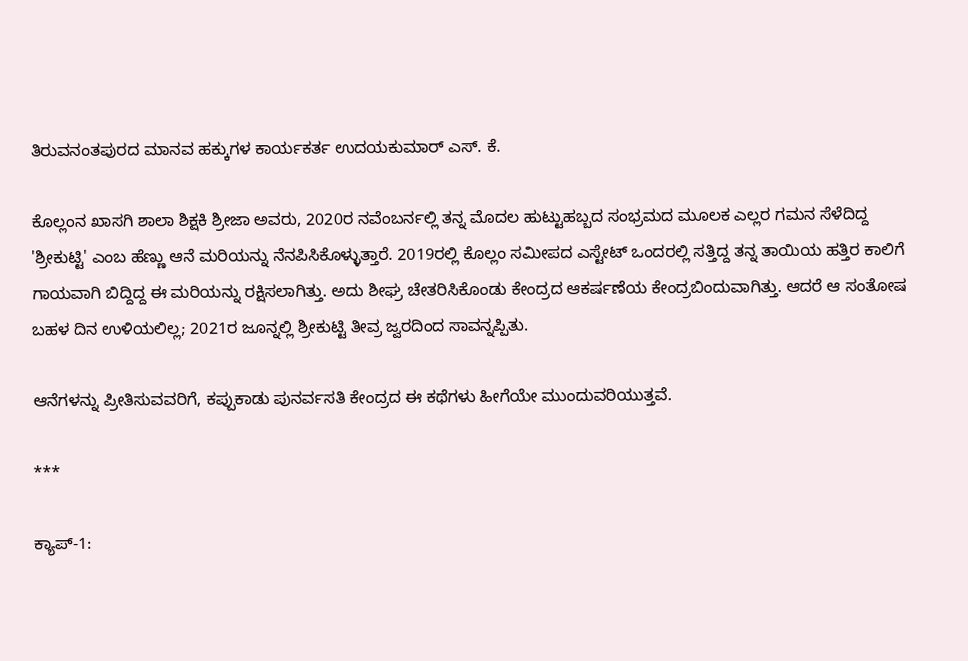ತಿರುವನಂತಪುರದ ಮಾನವ ಹಕ್ಕುಗಳ ಕಾರ್ಯಕರ್ತ ಉದಯಕುಮಾರ್ ಎಸ್. ಕೆ.

ಕೊಲ್ಲಂನ ಖಾಸಗಿ ಶಾಲಾ ಶಿಕ್ಷಕಿ ಶ್ರೀಜಾ ಅವರು, 2020ರ ನವೆಂಬರ್ನಲ್ಲಿ ತನ್ನ ಮೊದಲ ಹುಟ್ಟುಹಬ್ಬದ ಸಂಭ್ರಮದ ಮೂಲಕ ಎಲ್ಲರ ಗಮನ ಸೆಳೆದಿದ್ದ 'ಶ್ರೀಕುಟ್ಟಿ' ಎಂಬ ಹೆಣ್ಣು ಆನೆ ಮರಿಯನ್ನು ನೆನಪಿಸಿಕೊಳ್ಳುತ್ತಾರೆ. 2019ರಲ್ಲಿ ಕೊಲ್ಲಂ ಸಮೀಪದ ಎಸ್ಟೇಟ್ ಒಂದರಲ್ಲಿ ಸತ್ತಿದ್ದ ತನ್ನ ತಾಯಿಯ ಹತ್ತಿರ ಕಾಲಿಗೆ ಗಾಯವಾಗಿ ಬಿದ್ದಿದ್ದ ಈ ಮರಿಯನ್ನು ರಕ್ಷಿಸಲಾಗಿತ್ತು. ಅದು ಶೀಘ್ರ ಚೇತರಿಸಿಕೊಂಡು ಕೇಂದ್ರದ ಆಕರ್ಷಣೆಯ ಕೇಂದ್ರಬಿಂದುವಾಗಿತ್ತು. ಆದರೆ ಆ ಸಂತೋಷ ಬಹಳ ದಿನ ಉಳಿಯಲಿಲ್ಲ; 2021ರ ಜೂನ್ನಲ್ಲಿ ಶ್ರೀಕುಟ್ಟಿ ತೀವ್ರ ಜ್ವರದಿಂದ ಸಾವನ್ನಪ್ಪಿತು.

ಆನೆಗಳನ್ನು ಪ್ರೀತಿಸುವವರಿಗೆ, ಕಪ್ಪುಕಾಡು ಪುನರ್ವಸತಿ ಕೇಂದ್ರದ ಈ ಕಥೆಗಳು ಹೀಗೆಯೇ ಮುಂದುವರಿಯುತ್ತವೆ.

***

ಕ್ಯಾಪ್-1: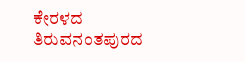ಕೇರಳದ ತಿರುವನಂತಪುರದ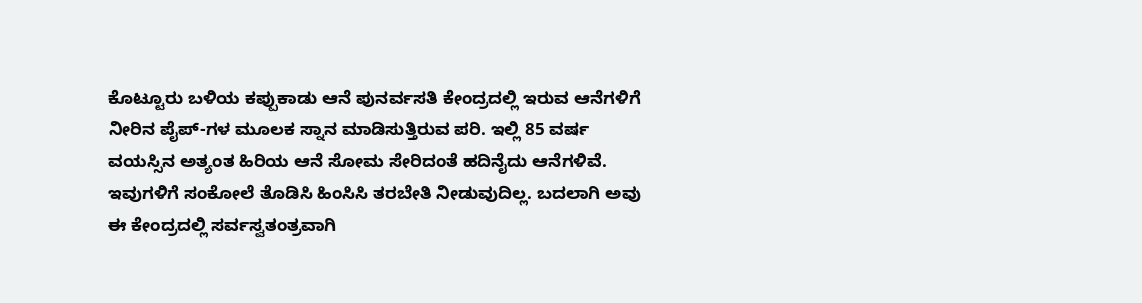ಕೊಟ್ಟೂರು ಬಳಿಯ ಕಪ್ಪುಕಾಡು ಆನೆ ಪುನರ್ವಸತಿ ಕೇಂದ್ರದಲ್ಲಿ ಇರುವ ಆನೆಗಳಿಗೆ ನೀರಿನ ಪೈಪ್-ಗಳ ಮೂಲಕ ಸ್ನಾನ ಮಾಡಿಸುತ್ತಿರುವ ಪರಿ. ಇಲ್ಲಿ 85 ವರ್ಷ ವಯಸ್ಸಿನ ಅತ್ಯಂತ ಹಿರಿಯ ಆನೆ ಸೋಮ ಸೇರಿದಂತೆ ಹದಿನೈದು ಆನೆಗಳಿವೆ. ಇವುಗಳಿಗೆ ಸಂಕೋಲೆ ತೊಡಿಸಿ ಹಿಂಸಿಸಿ ತರಬೇತಿ ನೀಡುವುದಿಲ್ಲ. ಬದಲಾಗಿ ಅವು ಈ ಕೇಂದ್ರದಲ್ಲಿ ಸರ್ವಸ್ವತಂತ್ರವಾಗಿ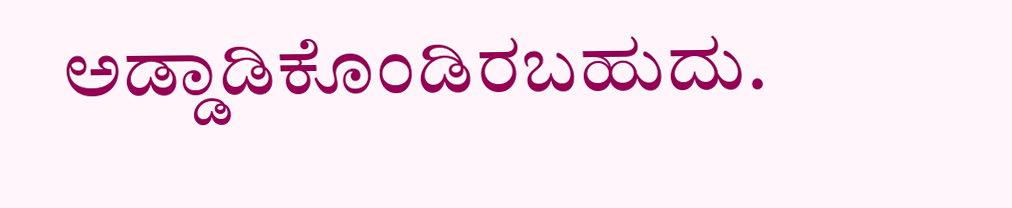ಅಡ್ಡಾಡಿಕೊಂಡಿರಬಹುದು.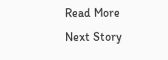Read More
Next Story